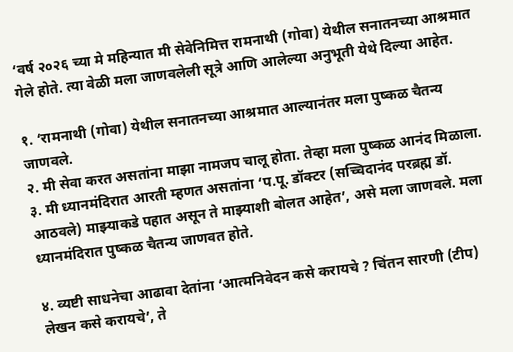‘वर्ष २०२६ च्या मे महिन्यात मी सेवेनिमित्त रामनाथी (गोवा) येथील सनातनच्या आश्रमात गेले होते. त्या वेळी मला जाणवलेली सूत्रे आणि आलेल्या अनुभूती येथे दिल्या आहेत.

१. ‘रामनाथी (गोवा) येथील सनातनच्या आश्रमात आल्यानंतर मला पुष्कळ चैतन्य जाणवले.
२. मी सेवा करत असतांना माझा नामजप चालू होता. तेव्हा मला पुष्कळ आनंद मिळाला.
३. मी ध्यानमंदिरात आरती म्हणत असतांना ‘प.पू. डॉक्टर (सच्चिदानंद परब्रह्म डॉ. आठवले) माझ्याकडे पहात असून ते माझ्याशी बोलत आहेत’, असे मला जाणवले. मला ध्यानमंदिरात पुष्कळ चैतन्य जाणवत होते.

४. व्यष्टी साधनेचा आढावा देतांना ‘आत्मनिवेदन कसे करायचे ? चिंतन सारणी (टीप) लेखन कसे करायचे’, ते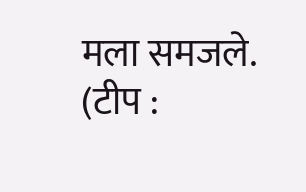मला समजले.
(टीप :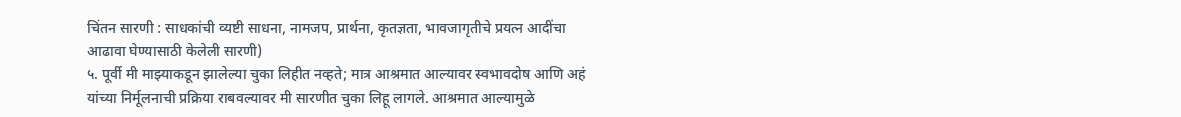चिंतन सारणी : साधकांची व्यष्टी साधना, नामजप, प्रार्थना, कृतज्ञता, भावजागृतीचे प्रयत्न आदींचा आढावा घेण्यासाठी केलेली सारणी)
५. पूर्वी मी माझ्याकडून झालेल्या चुका लिहीत नव्हते; मात्र आश्रमात आल्यावर स्वभावदोष आणि अहं यांच्या निर्मूलनाची प्रक्रिया राबवल्यावर मी सारणीत चुका लिहू लागले. आश्रमात आल्यामुळे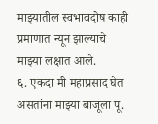माझ्यातील स्वभावदोष काही प्रमाणात न्यून झाल्याचे माझ्या लक्षात आले.
६. एकदा मी महाप्रसाद घेत असतांना माझ्या बाजूला पू.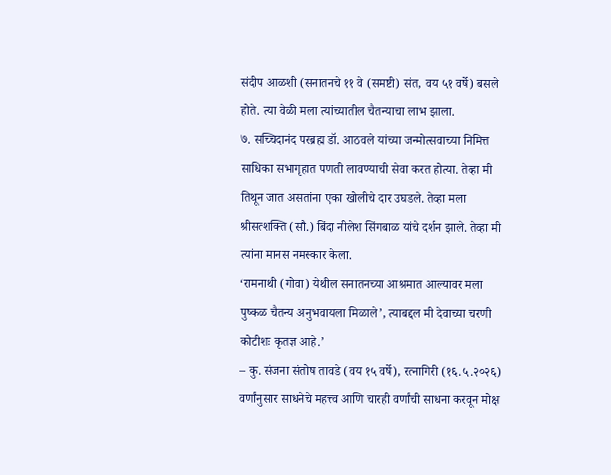संदीप आळशी (सनातनचे ११ वे (समष्टी) संत, वय ५१ वर्षे) बसले होते. त्या वेळी मला त्यांच्यातील चैतन्याचा लाभ झाला.
७. सच्चिदानंद परब्रह्म डॉ. आठवले यांच्या जन्मोत्सवाच्या निमित्त साधिका सभागृहात पणती लावण्याची सेवा करत होत्या. तेव्हा मी तिथून जात असतांना एका खोलीचे दार उघडले. तेव्हा मला श्रीसत्शक्ति (सौ.) बिंदा नीलेश सिंगबाळ यांचे दर्शन झाले. तेव्हा मी त्यांना मानस नमस्कार केला.
‘रामनाथी (गोवा) येथील सनातनच्या आश्रमात आल्यावर मला पुष्कळ चैतन्य अनुभवायला मिळाले’, त्याबद्दल मी देवाच्या चरणी कोटीशः कृतज्ञ आहे.’
– कु. संजना संतोष तावडे (वय १५ वर्षे), रत्नागिरी (१६.५.२०२६)
वर्णांनुसार साधनेचे महत्त्व आणि चारही वर्णांची साधना करवून मोक्ष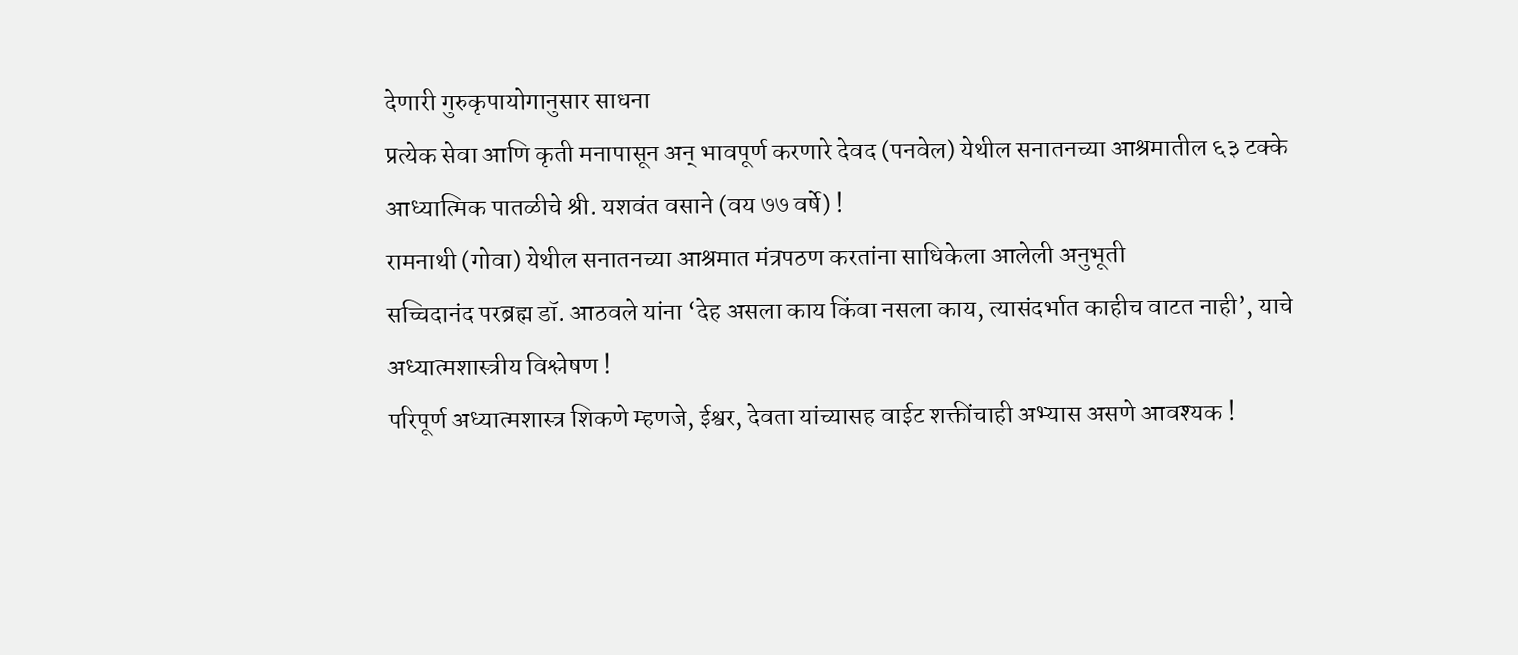देणारी गुरुकृपायोगानुसार साधना
प्रत्येक सेवा आणि कृती मनापासून अन् भावपूर्ण करणारे देवद (पनवेल) येथील सनातनच्या आश्रमातील ६३ टक्के आध्यात्मिक पातळीचे श्री. यशवंत वसाने (वय ७७ वर्षे) !
रामनाथी (गोवा) येथील सनातनच्या आश्रमात मंत्रपठण करतांना साधिकेला आलेली अनुभूती
सच्चिदानंद परब्रह्म डॉ. आठवले यांना ‘देह असला काय किंवा नसला काय, त्यासंदर्भात काहीच वाटत नाही’, याचे अध्यात्मशास्त्रीय विश्लेषण !
परिपूर्ण अध्यात्मशास्त्र शिकणे म्हणजे, ईश्वर, देवता यांच्यासह वाईट शक्तींचाही अभ्यास असणे आवश्यक !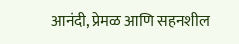आनंदी, प्रेमळ आणि सहनशील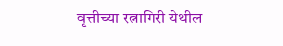वृत्तीच्या रत्नागिरी येथील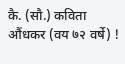कै. (सौ.) कविता औंधकर (वय ७२ वर्षे) !